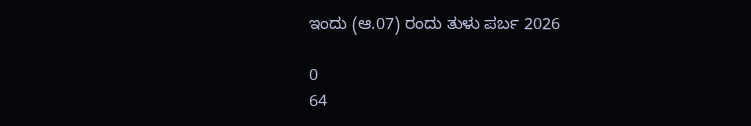ಇಂದು (ಆ.07) ರಂದು ತುಳು ಪರ್ಬ 2026

0
64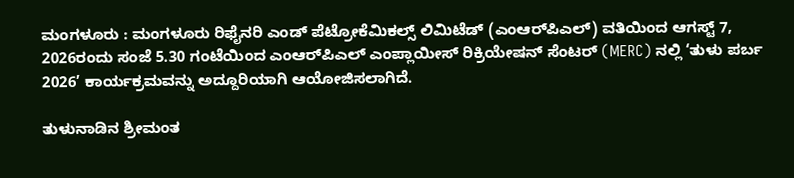ಮಂಗಳೂರು : ಮಂಗಳೂರು ರಿಫೈನರಿ ಎಂಡ್ ಪೆಟ್ರೋಕೆಮಿಕಲ್ಸ್ ಲಿಮಿಟೆಡ್ (ಎಂಆರ್‌ಪಿಎಲ್) ವತಿಯಿಂದ ಆಗಸ್ಟ್ 7, 2026ರಂದು ಸಂಜೆ 5.30 ಗಂಟೆಯಿಂದ ಎಂಆರ್‌ಪಿಎಲ್ ಎಂಪ್ಲಾಯೀಸ್ ರಿಕ್ರಿಯೇಷನ್ ಸೆಂಟರ್ (MERC) ನಲ್ಲಿ ‘ತುಳು ಪರ್ಬ 2026’ ಕಾರ್ಯಕ್ರಮವನ್ನು ಅದ್ದೂರಿಯಾಗಿ ಆಯೋಜಿಸಲಾಗಿದೆ.

ತುಳುನಾಡಿನ ಶ್ರೀಮಂತ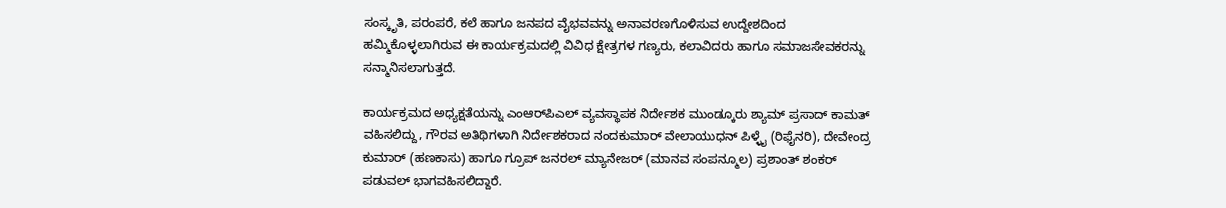ಸಂಸ್ಕೃತಿ, ಪರಂಪರೆ, ಕಲೆ ಹಾಗೂ ಜನಪದ ವೈಭವವನ್ನು ಅನಾವರಣಗೊಳಿಸುವ ಉದ್ದೇಶದಿಂದ ಹಮ್ಮಿಕೊಳ್ಳಲಾಗಿರುವ ಈ ಕಾರ್ಯಕ್ರಮದಲ್ಲಿ ವಿವಿಧ ಕ್ಷೇತ್ರಗಳ ಗಣ್ಯರು, ಕಲಾವಿದರು ಹಾಗೂ ಸಮಾಜಸೇವಕರನ್ನು ಸನ್ಮಾನಿಸಲಾಗುತ್ತದೆ.

ಕಾರ್ಯಕ್ರಮದ ಅಧ್ಯಕ್ಷತೆಯನ್ನು ಎಂಆರ್‌ಪಿಎಲ್ ವ್ಯವಸ್ಥಾಪಕ ನಿರ್ದೇಶಕ ಮುಂಡ್ಕೂರು ಶ್ಯಾಮ್ ಪ್ರಸಾದ್ ಕಾಮತ್ ವಹಿಸಲಿದ್ದು, ಗೌರವ ಅತಿಥಿಗಳಾಗಿ ನಿರ್ದೇಶಕರಾದ ನಂದಕುಮಾರ್ ವೇಲಾಯುಧನ್ ಪಿಳ್ಳೈ (ರಿಫೈನರಿ), ದೇವೇಂದ್ರ ಕುಮಾರ್ (ಹಣಕಾಸು) ಹಾಗೂ ಗ್ರೂಪ್ ಜನರಲ್ ಮ್ಯಾನೇಜರ್ (ಮಾನವ ಸಂಪನ್ಮೂಲ) ಪ್ರಶಾಂತ್ ಶಂಕರ್ ಪಡುವಲ್ ಭಾಗವಹಿಸಲಿದ್ದಾರೆ.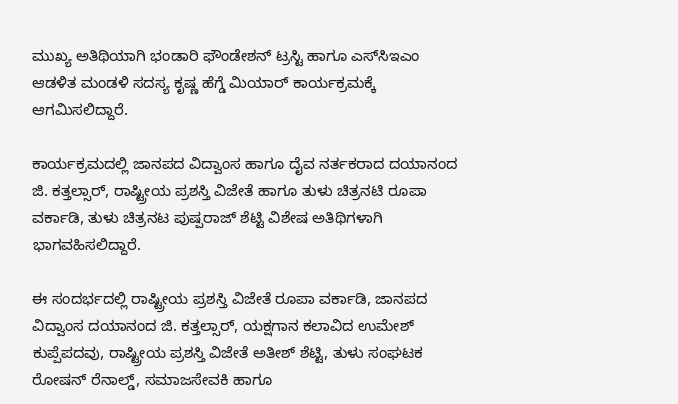ಮುಖ್ಯ ಅತಿಥಿಯಾಗಿ ಭಂಡಾರಿ ಫೌಂಡೇಶನ್ ಟ್ರಸ್ಟಿ ಹಾಗೂ ಎಸ್‌ಸಿಇಎಂ ಆಡಳಿತ ಮಂಡಳಿ ಸದಸ್ಯ ಕೃಷ್ಣ ಹೆಗ್ಡೆ ಮಿಯಾರ್ ಕಾರ್ಯಕ್ರಮಕ್ಕೆ ಆಗಮಿಸಲಿದ್ದಾರೆ.

ಕಾರ್ಯಕ್ರಮದಲ್ಲಿ ಜಾನಪದ ವಿದ್ವಾಂಸ ಹಾಗೂ ದೈವ ನರ್ತಕರಾದ ದಯಾನಂದ ಜಿ. ಕತ್ತಲ್ಸಾರ್, ರಾಷ್ಟ್ರೀಯ ಪ್ರಶಸ್ತಿ ವಿಜೇತೆ ಹಾಗೂ ತುಳು ಚಿತ್ರನಟಿ ರೂಪಾ ವರ್ಕಾಡಿ, ತುಳು ಚಿತ್ರನಟ ಪುಷ್ಪರಾಜ್ ಶೆಟ್ಟಿ ವಿಶೇಷ ಅತಿಥಿಗಳಾಗಿ ಭಾಗವಹಿಸಲಿದ್ದಾರೆ.

ಈ ಸಂದರ್ಭದಲ್ಲಿ ರಾಷ್ಟ್ರೀಯ ಪ್ರಶಸ್ತಿ ವಿಜೇತೆ ರೂಪಾ ವರ್ಕಾಡಿ, ಜಾನಪದ ವಿದ್ವಾಂಸ ದಯಾನಂದ ಜಿ. ಕತ್ತಲ್ಸಾರ್, ಯಕ್ಷಗಾನ ಕಲಾವಿದ ಉಮೇಶ್ ಕುಪ್ಪೆಪದವು, ರಾಷ್ಟ್ರೀಯ ಪ್ರಶಸ್ತಿ ವಿಜೇತೆ ಅತೀಶ್ ಶೆಟ್ಟಿ, ತುಳು ಸಂಘಟಕ ರೋಷನ್ ರೆನಾಲ್ಡ್, ಸಮಾಜಸೇವಕಿ ಹಾಗೂ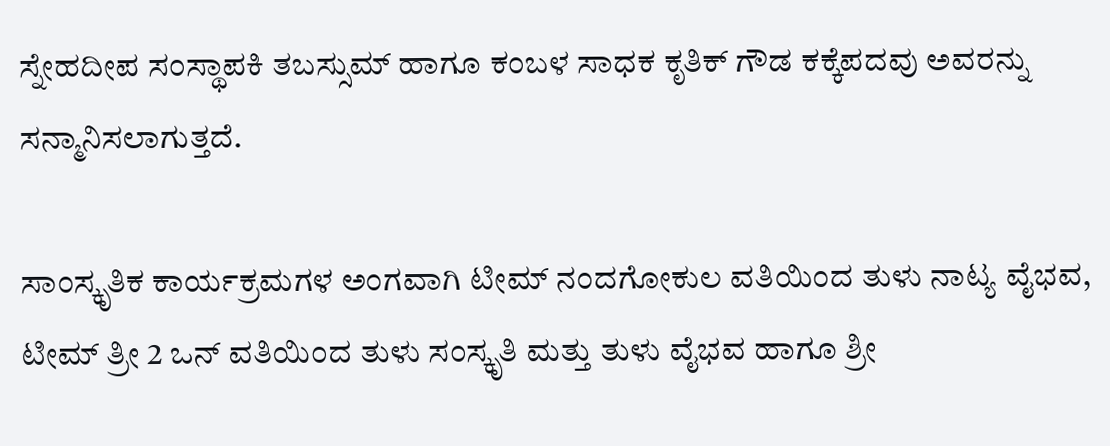ಸ್ನೇಹದೀಪ ಸಂಸ್ಥಾಪಕಿ ತಬಸ್ಸುಮ್ ಹಾಗೂ ಕಂಬಳ ಸಾಧಕ ಕೃತಿಕ್ ಗೌಡ ಕಕ್ಕೆಪದವು ಅವರನ್ನು ಸನ್ಮಾನಿಸಲಾಗುತ್ತದೆ.

ಸಾಂಸ್ಕೃತಿಕ ಕಾರ್ಯಕ್ರಮಗಳ ಅಂಗವಾಗಿ ಟೀಮ್ ನಂದಗೋಕುಲ ವತಿಯಿಂದ ತುಳು ನಾಟ್ಯ ವೈಭವ, ಟೀಮ್ ತ್ರೀ 2 ಒನ್ ವತಿಯಿಂದ ತುಳು ಸಂಸ್ಕೃತಿ ಮತ್ತು ತುಳು ವೈಭವ ಹಾಗೂ ಶ್ರೀ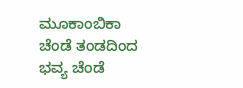ಮೂಕಾಂಬಿಕಾ ಚೆಂಡೆ ತಂಡದಿಂದ ಭವ್ಯ ಚೆಂಡೆ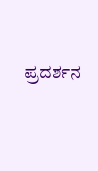ಪ್ರದರ್ಶನ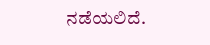ನಡೆಯಲಿದೆ.